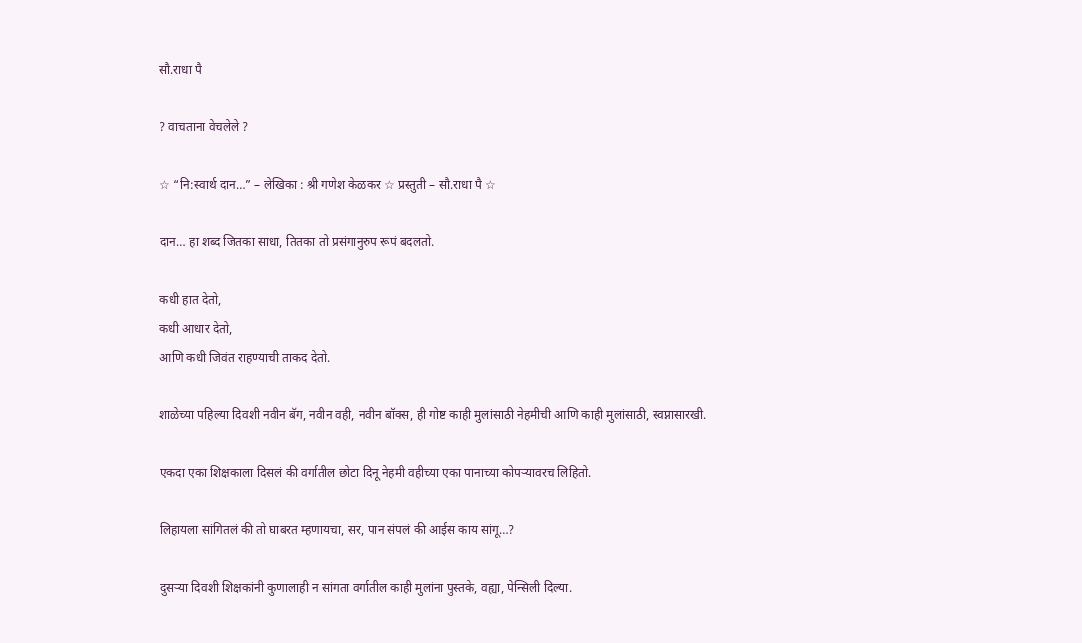सौ.राधा पै

? वाचताना वेचलेले ?

☆ “नि:स्वार्थ दान…” – लेखिका : श्री गणेश केळकर ☆ प्रस्तुती – सौ.राधा पै ☆

दान… हा शब्द जितका साधा, तितका तो प्रसंगानुरुप रूपं बदलतो.

कधी हात देतो,
कधी आधार देतो,
आणि कधी जिवंत राहण्याची ताकद देतो.

शाळेच्या पहिल्या दिवशी नवीन बॅग, नवीन वही, नवीन बॉक्स, ही गोष्ट काही मुलांसाठी नेहमीची आणि काही मुलांसाठी, स्वप्नासारखी.

एकदा एका शिक्षकाला दिसलं की वर्गातील छोटा दिनू नेहमी वहीच्या एका पानाच्या कोपऱ्यावरच लिहितो.

लिहायला सांगितलं की तो घाबरत म्हणायचा, सर, पान संपलं की आईस काय सांगू…?

दुसऱ्या दिवशी शिक्षकांनी कुणालाही न सांगता वर्गातील काही मुलांना पुस्तके, वह्या, पेन्सिली दिल्या.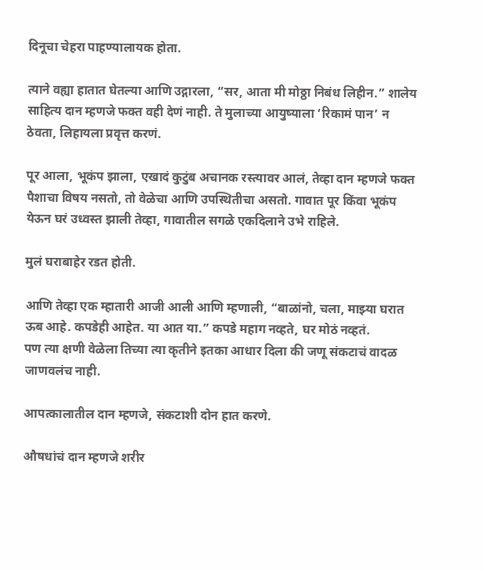दिनूचा चेहरा पाहण्यालायक होता.

त्याने वह्या हातात घेतल्या आणि उद्गारला, “सर, आता मी मोठ्ठा निबंध लिहीन.” शालेय साहित्य दान म्हणजे फक्त वही देणं नाही. ते मुलाच्या आयुष्याला ‘रिकामं पान’ न ठेवता, लिहायला प्रवृत्त करणं.

पूर आला, भूकंप झाला, एखादं कुटुंब अचानक रस्त्यावर आलं, तेव्हा दान म्हणजे फक्त पैशाचा विषय नसतो, तो वेळेचा आणि उपस्थितीचा असतो. गावात पूर किंवा भूकंप येऊन घरं उध्वस्त झाली तेव्हा, गावातील सगळे एकदिलाने उभे राहिले.

मुलं घराबाहेर रडत होती.

आणि तेव्हा एक म्हातारी आजी आली आणि म्हणाली, “बाळांनो, चला, माझ्या घरात ऊब आहे. कपडेही आहेत. या आत या.” कपडे महाग नव्हते, घर मोठं नव्हतं.
पण त्या क्षणी वेळेला तिच्या त्या कृतीने इतका आधार दिला की जणू संकटाचं वादळ जाणवलंच नाही.

आपत्कालातील दान म्हणजे, संकटाशी दोन हात करणे.

औषधांचं दान म्हणजे शरीर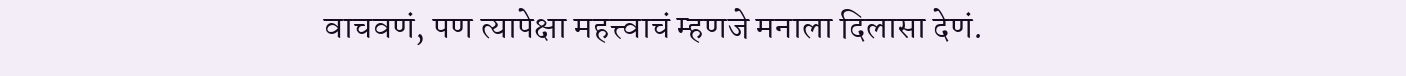वाचवणं, पण त्यापेक्षा महत्त्वाचं म्हणजे मनाला दिलासा देणं.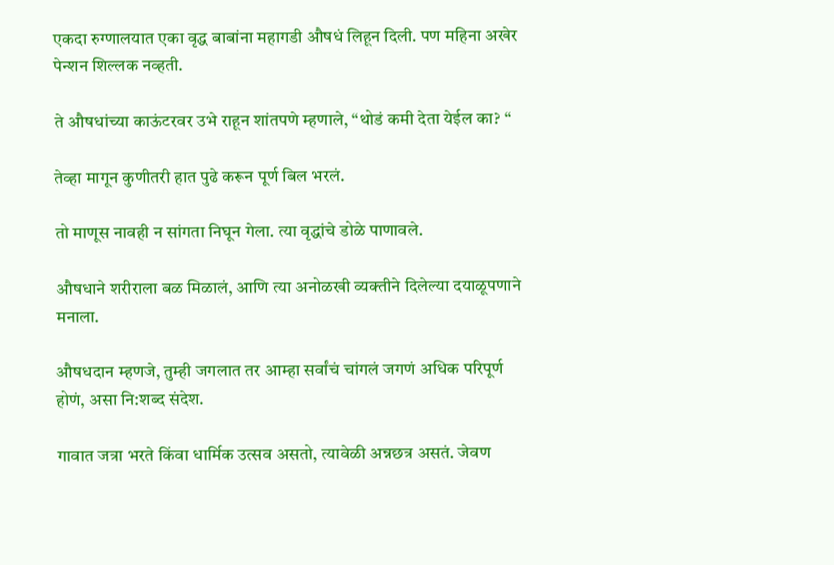एकदा रुग्णालयात एका वृद्ध बाबांना महागडी औषधं लिहून दिली. पण महिना अखेर पेन्शन शिल्लक नव्हती.

ते औषधांच्या काऊंटरवर उभे राहून शांतपणे म्हणाले, “थोडं कमी देता येईल का? “

तेव्हा मागून कुणीतरी हात पुढे करून पूर्ण बिल भरलं.

तो माणूस नावही न सांगता निघून गेला. त्या वृद्धांचे डोळे पाणावले.

औषधाने शरीराला बळ मिळालं, आणि त्या अनोळखी व्यक्तीने दिलेल्या दयाळूपणाने मनाला.

औषधदान म्हणजे, तुम्ही जगलात तर आम्हा सर्वांचं चांगलं जगणं अधिक परिपूर्ण होणं, असा नि:शब्द संदेश.

गावात जत्रा भरते किंवा धार्मिक उत्सव असतो, त्यावेळी अन्नछत्र असतं. जेवण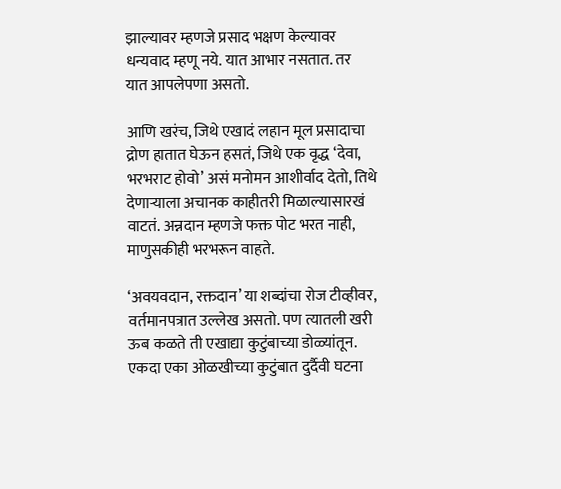झाल्यावर म्हणजे प्रसाद भक्षण केल्यावर धन्यवाद म्हणू नये. यात आभार नसतात. तर यात आपलेपणा असतो.

आणि खरंच, जिथे एखादं लहान मूल प्रसादाचा द्रोण हातात घेऊन हसतं, जिथे एक वृद्ध ‘देवा, भरभराट होवो’ असं मनोमन आशीर्वाद देतो, तिथे देणाऱ्याला अचानक काहीतरी मिळाल्यासारखं वाटतं. अन्नदान म्हणजे फक्त पोट भरत नाही, माणुसकीही भरभरून वाहते.

‘अवयवदान, रक्तदान’ या शब्दांचा रोज टीव्हीवर, वर्तमानपत्रात उल्लेख असतो. पण त्यातली खरी ऊब कळते ती एखाद्या कुटुंबाच्या डोळ्यांतून. एकदा एका ओळखीच्या कुटुंबात दुर्दैवी घटना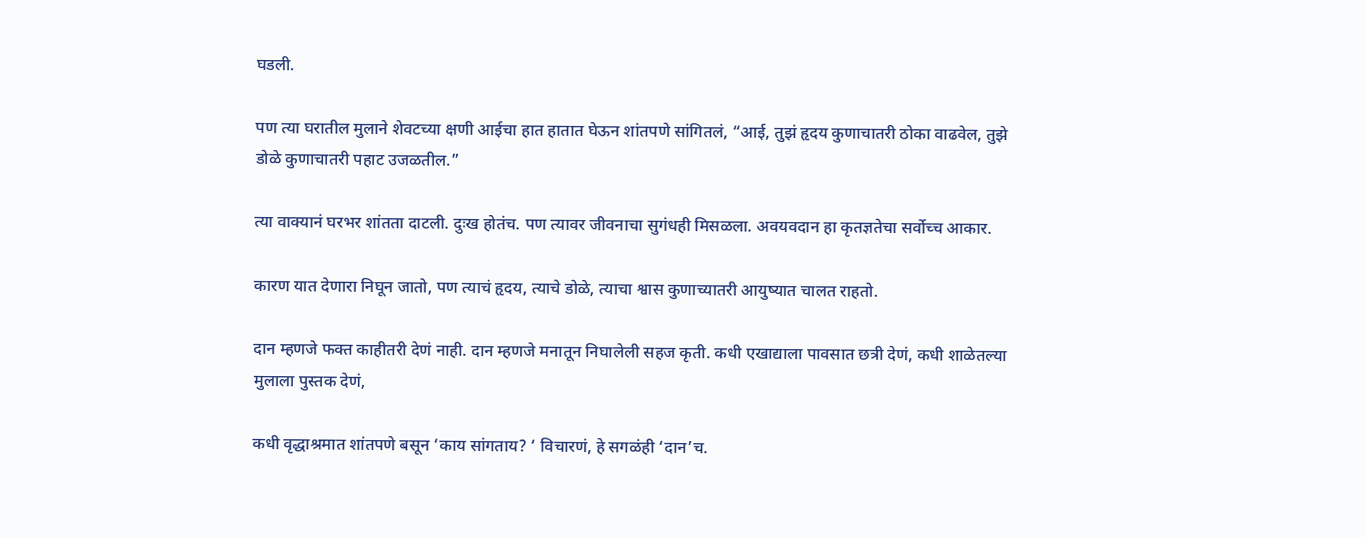घडली.

पण त्या घरातील मुलाने शेवटच्या क्षणी आईचा हात हातात घेऊन शांतपणे सांगितलं, “आई, तुझं हृदय कुणाचातरी ठोका वाढवेल, तुझे डोळे कुणाचातरी पहाट उजळतील.”

त्या वाक्यानं घरभर शांतता दाटली. दुःख होतंच. पण त्यावर जीवनाचा सुगंधही मिसळला. अवयवदान हा कृतज्ञतेचा सर्वोच्च आकार.

कारण यात देणारा निघून जातो, पण त्याचं हृदय, त्याचे डोळे, त्याचा श्वास कुणाच्यातरी आयुष्यात चालत राहतो.

दान म्हणजे फक्त काहीतरी देणं नाही. दान म्हणजे मनातून निघालेली सहज कृती. कधी एखाद्याला पावसात छत्री देणं, कधी शाळेतल्या मुलाला पुस्तक देणं,

कधी वृद्धाश्रमात शांतपणे बसून ‘काय सांगताय? ‘ विचारणं, हे सगळंही ‘दान’च.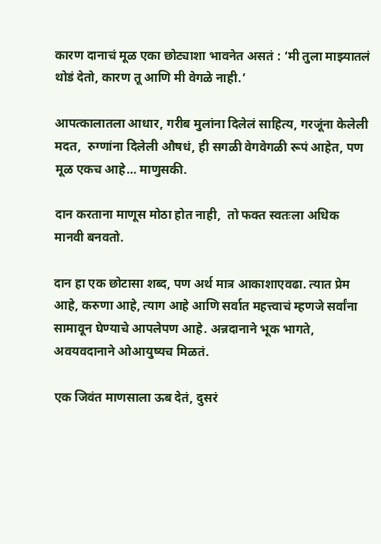कारण दानाचं मूळ एका छोट्याशा भावनेत असतं : ‘मी तुला माझ्यातलं थोडं देतो, कारण तू आणि मी वेगळे नाही.’

आपत्कालातला आधार, गरीब मुलांना दिलेलं साहित्य, गरजूंना केलेली मदत,  रुग्णांना दिलेली औषधं, ही सगळी वेगवेगळी रूपं आहेत, पण मूळ एकच आहे… माणुसकी.

दान करताना माणूस मोठा होत नाही,  तो फक्त स्वतःला अधिक मानवी बनवतो.

दान हा एक छोटासा शब्द, पण अर्थ मात्र आकाशाएवढा. त्यात प्रेम आहे, करुणा आहे, त्याग आहे आणि सर्वात महत्त्वाचं म्हणजे सर्वांना सामावून घेण्याचे आपलेपण आहे. अन्नदानाने भूक भागते, अवयवदानाने ओआयुष्यच मिळतं.

एक जिवंत माणसाला ऊब देतं, दुसरं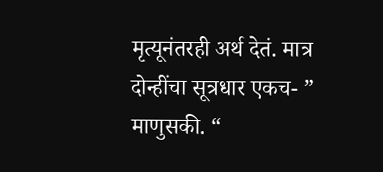मृत्यूनंतरही अर्थ देतं. मात्र दोन्हींचा सूत्रधार एकच- ” माणुसकी. “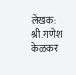लेखक: श्री.गणेश केळकर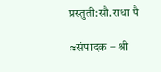प्रस्तुती:सौ.राधा पै

≈संपादक – श्री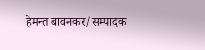हेमन्त बावनकर/सम्पादक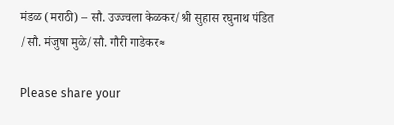मंडळ (मराठी) – सौ. उज्ज्वला केळकर/श्री सुहास रघुनाथ पंडित /सौ. मंजुषा मुळे/सौ. गौरी गाडेकर≈

Please share your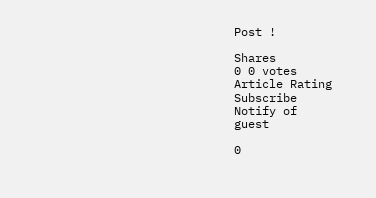Post !

Shares
0 0 votes
Article Rating
Subscribe
Notify of
guest

0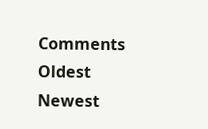Comments
Oldest
Newest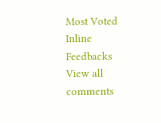Most Voted
Inline Feedbacks
View all comments